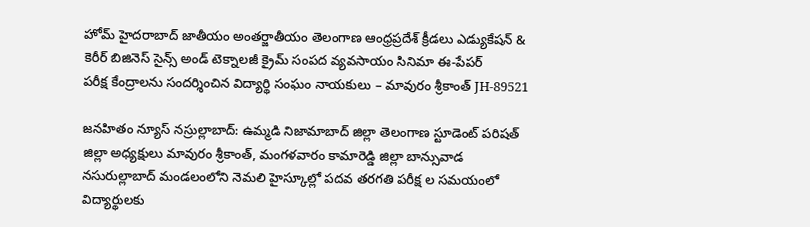హోమ్ హైదరాబాద్‌ జాతీయం అంతర్జాతీయం తెలంగాణ ఆంధ్రప్రదేశ్ క్రీడలు ఎడ్యుకేషన్ & కెరీర్‌ బిజినెస్ సైన్స్‌ అండ్‌ టెక్నాలజీ క్రైమ్‌ సంపద వ్యవసాయం సినిమా ఈ-పేపర్
పరీక్ష కేంద్రాలను సందర్శించిన విద్యార్థి సంఘం నాయకులు – మావురం శ్రీకాంత్ JH-89521

జనహితం న్యూస్ నస్రుల్లాబాద్: ఉమ్మడి నిజామాబాద్ జిల్లా తెలంగాణ స్టూడెంట్ పరిషత్ జిల్లా అధ్యక్షులు మావురం శ్రీకాంత్, మంగళవారం కామారెడ్డి జిల్లా బాన్సువాడ నసురుల్లాబాద్ మండలంలోని నెమలి హైస్కూల్లో పదవ తరగతి పరీక్ష ల సమయంలో విద్యార్థులకు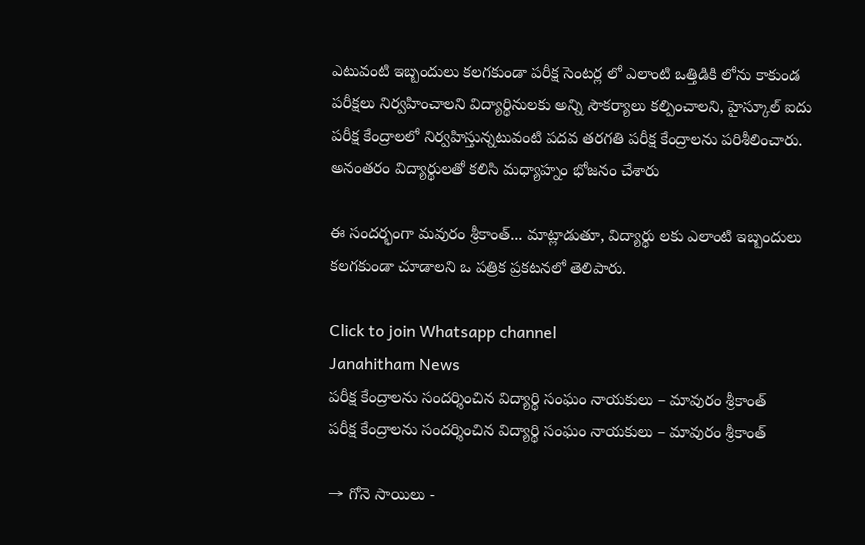ఎటువంటి ఇబ్బందులు కలగకుండా పరీక్ష సెంటర్ల లో ఎలాంటి ఒత్తిడికి లోను కాకుండ పరీక్షలు నిర్వహించాలని విద్యార్థినులకు అన్ని సౌకర్యాలు కల్పించాలని, హైస్కూల్ ఐదు పరీక్ష కేంద్రాలలో నిర్వహిస్తున్నటువంటి పదవ తరగతి పరీక్ష కేంద్రాలను పరిశీలించారు. అనంతరం విద్యార్థులతో కలిసి మధ్యాహ్నం భోజనం చేశారు

ఈ సందర్భంగా మవురం శ్రీకాంత్... మాట్లాడుతూ, విద్యార్థు లకు ఎలాంటి ఇబ్బందులు కలగకుండా చూడాలని ఒ పత్రిక ప్రకటనలో తెలిపారు.

Click to join Whatsapp channel
Janahitham News
పరీక్ష కేంద్రాలను సందర్శించిన విద్యార్థి సంఘం నాయకులు – మావురం శ్రీకాంత్
పరీక్ష కేంద్రాలను సందర్శించిన విద్యార్థి సంఘం నాయకులు – మావురం శ్రీకాంత్

→ గోనె సాయిలు -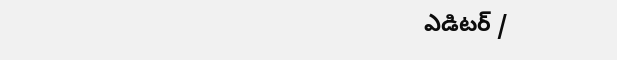ఎడిటర్‌ /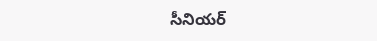సీనియర్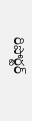రిపోర్టర్